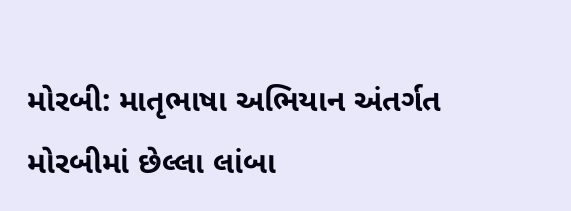મોરબી: માતૃભાષા અભિયાન અંતર્ગત મોરબીમાં છેલ્લા લાંબા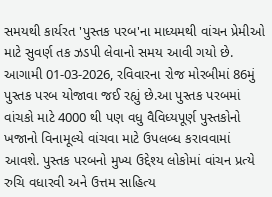સમયથી કાર્યરત 'પુસ્તક પરબ'ના માધ્યમથી વાંચન પ્રેમીઓ માટે સુવર્ણ તક ઝડપી લેવાનો સમય આવી ગયો છે. આગામી 01-03-2026, રવિવારના રોજ મોરબીમાં 86મું પુસ્તક પરબ યોજાવા જઈ રહ્યું છે.આ પુસ્તક પરબમાં વાંચકો માટે 4000 થી પણ વધુ વૈવિધ્યપૂર્ણ પુસ્તકોનો ખજાનો વિનામૂલ્યે વાંચવા માટે ઉપલબ્ધ કરાવવામાં આવશે. પુસ્તક પરબનો મુખ્ય ઉદ્દેશ્ય લોકોમાં વાંચન પ્રત્યે રુચિ વધારવી અને ઉત્તમ સાહિત્ય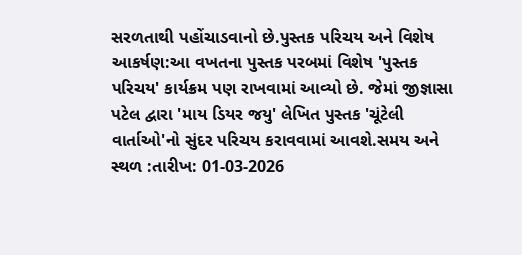સરળતાથી પહોંચાડવાનો છે.પુસ્તક પરિચય અને વિશેષ આકર્ષણ:આ વખતના પુસ્તક પરબમાં વિશેષ 'પુસ્તક પરિચય' કાર્યક્રમ પણ રાખવામાં આવ્યો છે. જેમાં જીજ્ઞાસા પટેલ દ્વારા 'માય ડિયર જયુ' લેખિત પુસ્તક 'ચૂંટેલી વાર્તાઓ'નો સુંદર પરિચય કરાવવામાં આવશે.સમય અને સ્થળ :તારીખ: 01-03-2026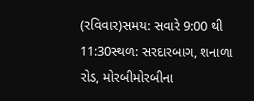(રવિવાર)સમય: સવારે 9:00 થી 11:30સ્થળ: સરદારબાગ, શનાળા રોડ, મોરબીમોરબીના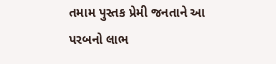તમામ પુસ્તક પ્રેમી જનતાને આ પરબનો લાભ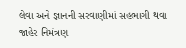લેવા અને જ્ઞાનની સરવાણીમાં સહભાગી થવા જાહેર નિમંત્રણ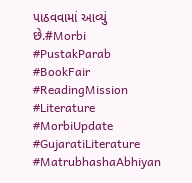પાઠવવામાં આવ્યું છે.#Morbi #PustakParab #BookFair #ReadingMission #Literature #MorbiUpdate #GujaratiLiterature #MatrubhashaAbhiyan